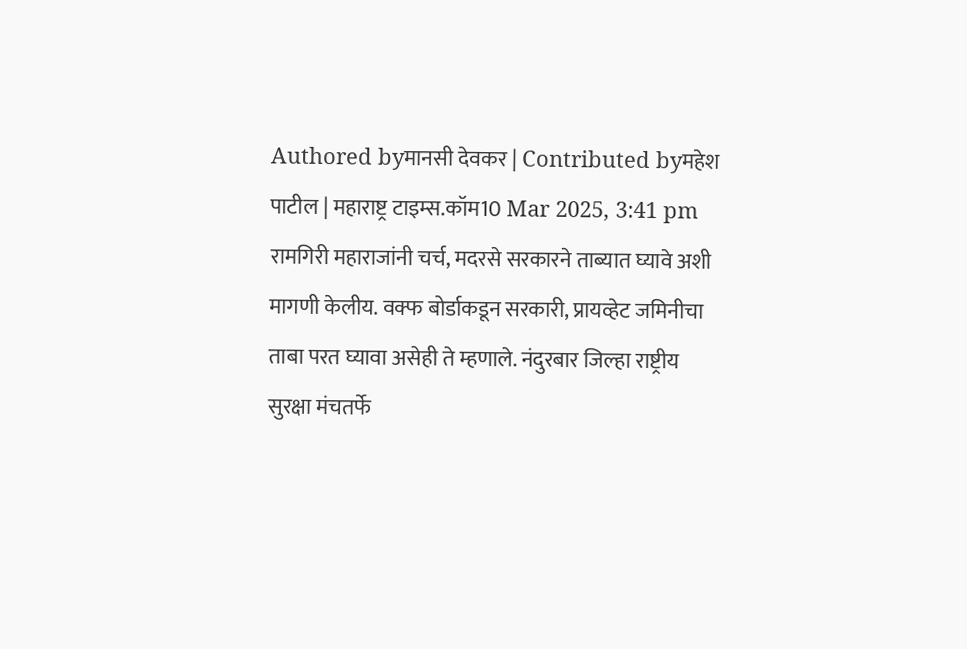Authored byमानसी देवकर | Contributed byमहेश पाटील | महाराष्ट्र टाइम्स.कॉम10 Mar 2025, 3:41 pm
रामगिरी महाराजांनी चर्च, मदरसे सरकारने ताब्यात घ्यावे अशी मागणी केलीय. वक्फ बोर्डाकडून सरकारी, प्रायव्हेट जमिनीचा ताबा परत घ्यावा असेही ते म्हणाले. नंदुरबार जिल्हा राष्ट्रीय सुरक्षा मंचतर्फे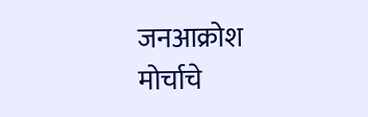जनआक्रोश मोर्चाचे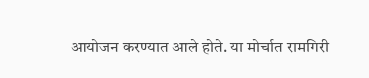आयोजन करण्यात आले होते. या मोर्चात रामगिरी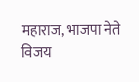महाराज, भाजपा नेते विजय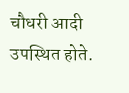चौधरी आदी उपस्थित होते.